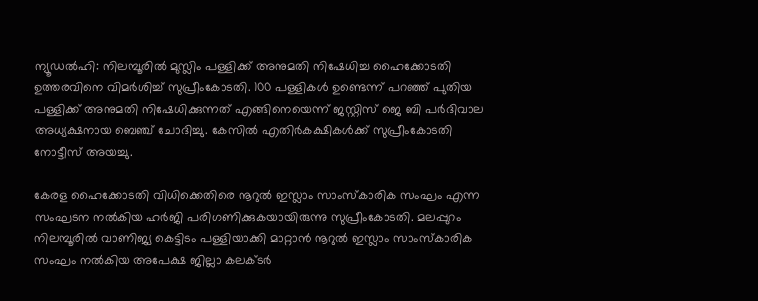ന്യൂഡല്‍ഹി: നിലമ്പൂരില്‍ മുസ്ലിം പള്ളിക്ക് അനുമതി നിഷേധിച്ച ഹൈക്കോടതി ഉത്തരവിനെ വിമര്‍ശിച്ച് സുപ്രീംകോടതി. 100 പള്ളികള്‍ ഉണ്ടെന്ന് പറഞ്ഞ് പുതിയ പള്ളിക്ക് അനുമതി നിഷേധിക്കുന്നത് എങ്ങിനെയെന്ന് ജസ്റ്റിസ് ജെ ബി പര്‍ദിവാല അധ്യക്ഷനായ ബെഞ്ച് ചോദിച്ചു. കേസില്‍ എതിര്‍കക്ഷികള്‍ക്ക് സുപ്രീംകോടതി നോട്ടീസ് അയച്ചു.

കേരള ഹൈക്കോടതി വിധിക്കെതിരെ നൂറുല്‍ ഇസ്ലാം സാംസ്‌കാരിക സംഘം എന്ന സംഘടന നല്‍കിയ ഹര്‍ജി പരിഗണിക്കുകയായിരുന്നു സുപ്രീംകോടതി. മലപ്പുറം നിലമ്പൂരില്‍ വാണിജ്യ കെട്ടിടം പള്ളിയാക്കി മാറ്റാന്‍ നൂറുല്‍ ഇസ്ലാം സാംസ്‌കാരിക സംഘം നല്‍കിയ അപേക്ഷ ജില്ലാ കലക്ടര്‍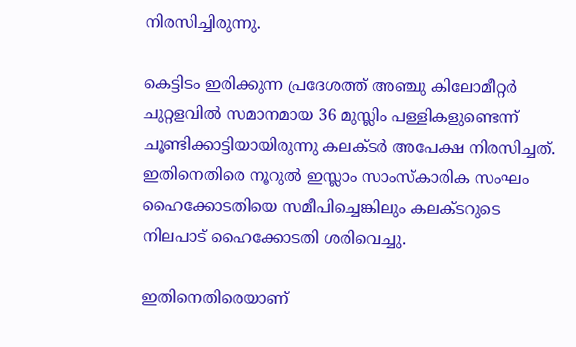നിരസിച്ചിരുന്നു.

കെട്ടിടം ഇരിക്കുന്ന പ്രദേശത്ത് അഞ്ചു കിലോമീറ്റര്‍ ചുറ്റളവില്‍ സമാനമായ 36 മുസ്ലിം പള്ളികളുണ്ടെന്ന് ചൂണ്ടിക്കാട്ടിയായിരുന്നു കലക്ടര്‍ അപേക്ഷ നിരസിച്ചത്. ഇതിനെതിരെ നൂറുല്‍ ഇസ്ലാം സാംസ്‌കാരിക സംഘം ഹൈക്കോടതിയെ സമീപിച്ചെങ്കിലും കലക്ടറുടെ നിലപാട് ഹൈക്കോടതി ശരിവെച്ചു.

ഇതിനെതിരെയാണ്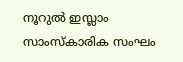നൂറുല്‍ ഇസ്ലാം സാംസ്‌കാരിക സംഘം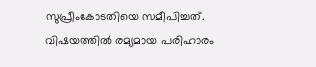സുപ്രീംകോടതിയെ സമീപിച്ചത്. വിഷയത്തില്‍ രമ്യമായ പരിഹാരം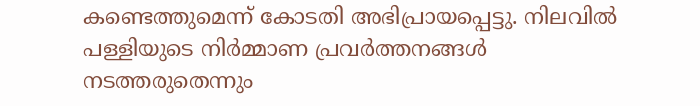കണ്ടെത്തുമെന്ന് കോടതി അഭിപ്രായപ്പെട്ടു. നിലവില്‍ പള്ളിയുടെ നിര്‍മ്മാണ പ്രവര്‍ത്തനങ്ങള്‍ നടത്തരുതെന്നും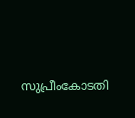സുപ്രീംകോടതി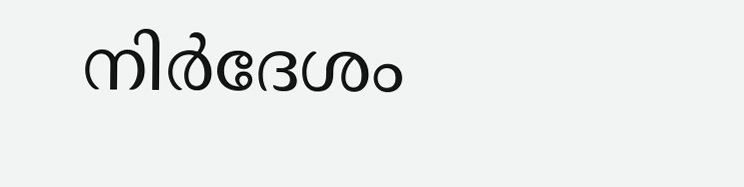നിര്‍ദേശം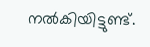നല്‍കിയിട്ടുണ്ട്.